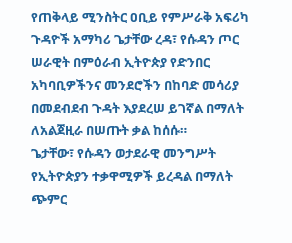የጠቅላይ ሚንስትር ዐቢይ የምሥራቅ አፍሪካ ጉዳዮች አማካሪ ጌታቸው ረዳ፣ የሱዳን ጦር ሠራዊት በምዕራብ ኢትዮጵያ የድንበር አካባቢዎችንና መንደሮችን በከባድ መሳሪያ በመደብደብ ጉዳት እያደረሠ ይገኛል በማለት ለአልጀዚራ በሠጡት ቃል ከሰሱ።
ጌታቸው፣ የሱዳን ወታደራዊ መንግሥት የኢትዮጵያን ተቃዋሚዎች ይረዳል በማለት ጭምር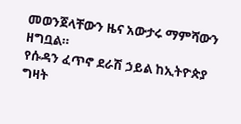መወንጀላቸውን ዜና አውታሩ ማምሻውን ዘግቧል።
የሱዳን ፈጥኖ ደራሽ ኃይል ከኢትዮጵያ ግዛት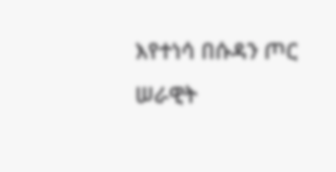እየተነሳ በሱዳን ጦር ሠራዊት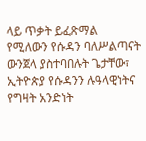ላይ ጥቃት ይፈጽማል የሚለውን የሱዳን ባለሥልጣናት ውንጀላ ያስተባበሉት ጌታቸው፣ ኢትዮጵያ የሱዳንን ሉዓላዊነትና የግዛት አንድነት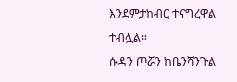እንደምታከብር ተናግረዋል ተብሏል።
ሱዳን ጦሯን ከቤንሻንጉል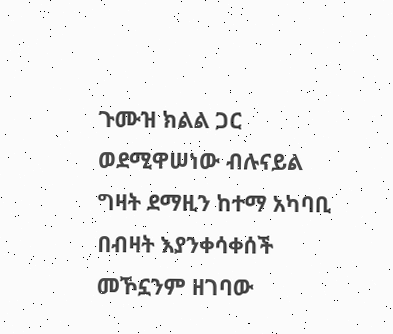ጉሙዝ ክልል ጋር ወደሚዋሠነው ብሉናይል ግዛት ደማዚን ከተማ አካባቢ በብዛት እያንቀሳቀሰች መኾኗንም ዘገባው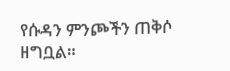የሱዳን ምንጮችን ጠቅሶ ዘግቧል።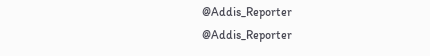@Addis_Reporter
@Addis_Reporter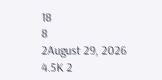18
8
2August 29, 2026 4.5K 2